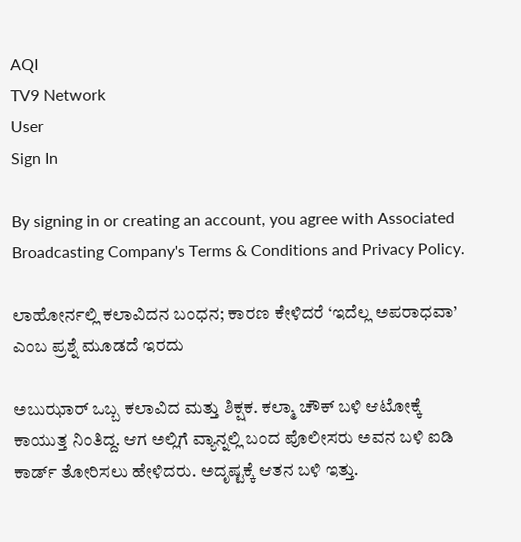AQI
TV9 Network
User
Sign In

By signing in or creating an account, you agree with Associated Broadcasting Company's Terms & Conditions and Privacy Policy.

ಲಾಹೋರ್ನಲ್ಲಿ ಕಲಾವಿದನ ಬಂಧನ; ಕಾರಣ ಕೇಳಿದರೆ ‘ಇದೆಲ್ಲ ಅಪರಾಧವಾ’ ಎಂಬ ಪ್ರಶ್ನೆ ಮೂಡದೆ ಇರದು

ಅಬುಝಾರ್ ಒಬ್ಬ ಕಲಾವಿದ ಮತ್ತು ಶಿಕ್ಷಕ. ಕಲ್ಮಾ ಚೌಕ್ ಬಳಿ ಆಟೋಕ್ಕೆ ಕಾಯುತ್ತ ನಿಂತಿದ್ದ. ಆಗ ಅಲ್ಲಿಗೆ ವ್ಯಾನ್ನಲ್ಲಿ ಬಂದ ಪೊಲೀಸರು ಅವನ ಬಳಿ ಐಡಿ ಕಾರ್ಡ್ ತೋರಿಸಲು ಹೇಳಿದರು. ಅದೃಷ್ಟಕ್ಕೆ ಆತನ ಬಳಿ ಇತ್ತು.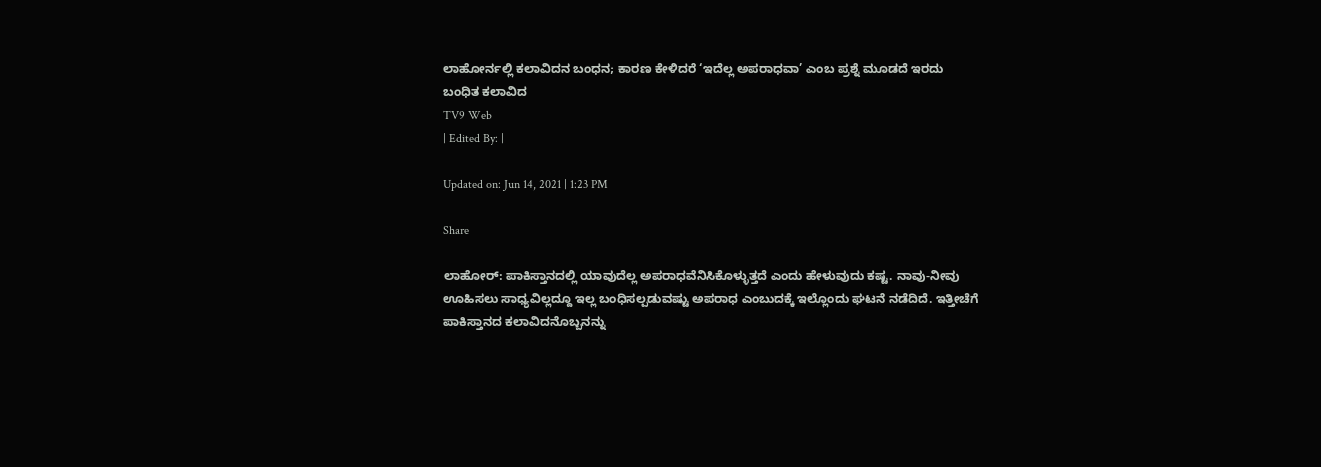ಲಾಹೋರ್ನಲ್ಲಿ ಕಲಾವಿದನ ಬಂಧನ; ಕಾರಣ ಕೇಳಿದರೆ ‘ಇದೆಲ್ಲ ಅಪರಾಧವಾ’ ಎಂಬ ಪ್ರಶ್ನೆ ಮೂಡದೆ ಇರದು
ಬಂಧಿತ ಕಲಾವಿದ
TV9 Web
| Edited By: |

Updated on: Jun 14, 2021 | 1:23 PM

Share

ಲಾಹೋರ್: ಪಾಕಿಸ್ತಾನದಲ್ಲಿ ಯಾವುದೆಲ್ಲ ಅಪರಾಧವೆನಿಸಿಕೊಳ್ಳುತ್ತದೆ ಎಂದು ಹೇಳುವುದು ಕಷ್ಟ. ನಾವು-ನೀವು ಊಹಿಸಲು ಸಾಧ್ಯವಿಲ್ಲದ್ದೂ ಇಲ್ಲ ಬಂಧಿಸಲ್ಪಡುವಷ್ಟು ಅಪರಾಧ ಎಂಬುದಕ್ಕೆ ಇಲ್ಲೊಂದು ಘಟನೆ ನಡೆದಿದೆ. ಇತ್ತೀಚೆಗೆ ಪಾಕಿಸ್ತಾನದ ಕಲಾವಿದನೊಬ್ಬನನ್ನು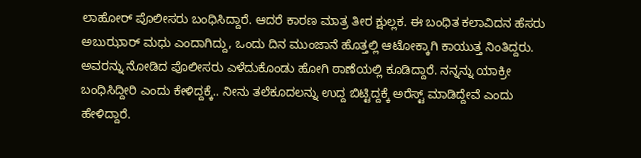ಲಾಹೋರ್ ಪೊಲೀಸರು ಬಂಧಿಸಿದ್ದಾರೆ. ಆದರೆ ಕಾರಣ ಮಾತ್ರ ತೀರ ಕ್ಷುಲ್ಲಕ. ಈ ಬಂಧಿತ ಕಲಾವಿದನ ಹೆಸರು ಅಬುಝಾರ್ ಮಧು ಎಂದಾಗಿದ್ದು, ಒಂದು ದಿನ ಮುಂಜಾನೆ ಹೊತ್ತಲ್ಲಿ ಆಟೋಕ್ಕಾಗಿ ಕಾಯುತ್ತ ನಿಂತಿದ್ದರು. ಅವರನ್ನು ನೋಡಿದ ಪೊಲೀಸರು ಎಳೆದುಕೊಂಡು ಹೋಗಿ ಠಾಣೆಯಲ್ಲಿ ಕೂಡಿದ್ದಾರೆ. ನನ್ನನ್ನು ಯಾಕ್ರೀ ಬಂಧಿಸಿದ್ದೀರಿ ಎಂದು ಕೇಳಿದ್ದಕ್ಕೆ.. ನೀನು ತಲೆಕೂದಲನ್ನು ಉದ್ದ ಬಿಟ್ಟಿದ್ದಕ್ಕೆ ಅರೆಸ್ಟ್ ಮಾಡಿದ್ದೇವೆ ಎಂದು ಹೇಳಿದ್ದಾರೆ.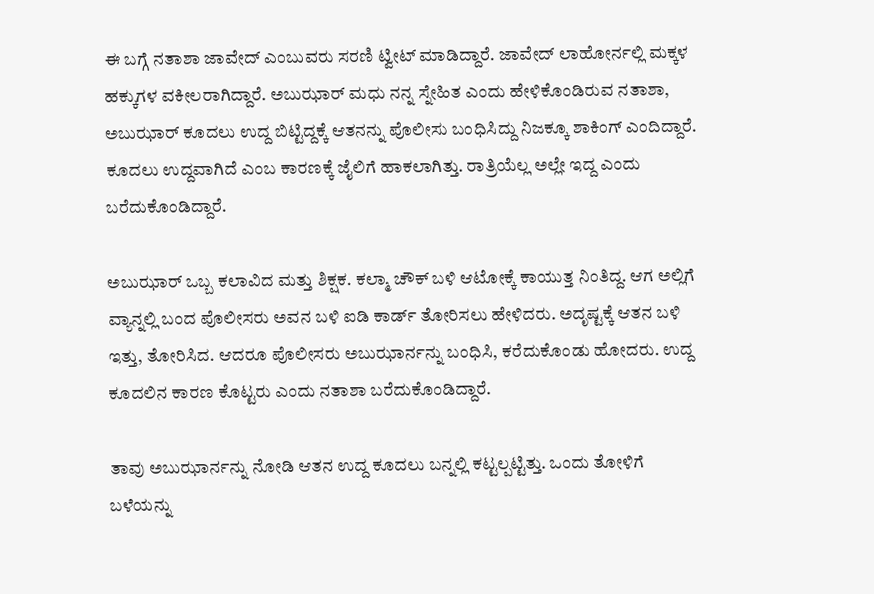ಈ ಬಗ್ಗೆ ನತಾಶಾ ಜಾವೇದ್ ಎಂಬುವರು ಸರಣಿ ಟ್ವೀಟ್ ಮಾಡಿದ್ದಾರೆ. ಜಾವೇದ್ ಲಾಹೋರ್ನಲ್ಲಿ ಮಕ್ಕಳ ಹಕ್ಕುಗಳ ವಕೀಲರಾಗಿದ್ದಾರೆ. ಅಬುಝಾರ್ ಮಧು ನನ್ನ ಸ್ನೇಹಿತ ಎಂದು ಹೇಳಿಕೊಂಡಿರುವ ನತಾಶಾ, ಅಬುಝಾರ್ ಕೂದಲು ಉದ್ದ ಬಿಟ್ಟಿದ್ದಕ್ಕೆ ಆತನನ್ನು ಪೊಲೀಸು ಬಂಧಿಸಿದ್ದು ನಿಜಕ್ಕೂ ಶಾಕಿಂಗ್ ಎಂದಿದ್ದಾರೆ. ಕೂದಲು ಉದ್ದವಾಗಿದೆ ಎಂಬ ಕಾರಣಕ್ಕೆ ಜೈಲಿಗೆ ಹಾಕಲಾಗಿತ್ತು. ರಾತ್ರಿಯೆಲ್ಲ ಅಲ್ಲೇ ಇದ್ದ ಎಂದು ಬರೆದುಕೊಂಡಿದ್ದಾರೆ.

ಅಬುಝಾರ್ ಒಬ್ಬ ಕಲಾವಿದ ಮತ್ತು ಶಿಕ್ಷಕ. ಕಲ್ಮಾ ಚೌಕ್ ಬಳಿ ಆಟೋಕ್ಕೆ ಕಾಯುತ್ತ ನಿಂತಿದ್ದ. ಆಗ ಅಲ್ಲಿಗೆ ವ್ಯಾನ್ನಲ್ಲಿ ಬಂದ ಪೊಲೀಸರು ಅವನ ಬಳಿ ಐಡಿ ಕಾರ್ಡ್ ತೋರಿಸಲು ಹೇಳಿದರು. ಅದೃಷ್ಟಕ್ಕೆ ಆತನ ಬಳಿ ಇತ್ತು, ತೋರಿಸಿದ. ಆದರೂ ಪೊಲೀಸರು ಅಬುಝಾರ್ನನ್ನು ಬಂಧಿಸಿ, ಕರೆದುಕೊಂಡು ಹೋದರು. ಉದ್ದ ಕೂದಲಿನ ಕಾರಣ ಕೊಟ್ಟರು ಎಂದು ನತಾಶಾ ಬರೆದುಕೊಂಡಿದ್ದಾರೆ.

ತಾವು ಅಬುಝಾರ್ನನ್ನು ನೋಡಿ ಆತನ ಉದ್ದ ಕೂದಲು ಬನ್ನಲ್ಲಿ ಕಟ್ಟಲ್ಪಟ್ಟಿತ್ತು. ಒಂದು ತೋಳಿಗೆ ಬಳೆಯನ್ನು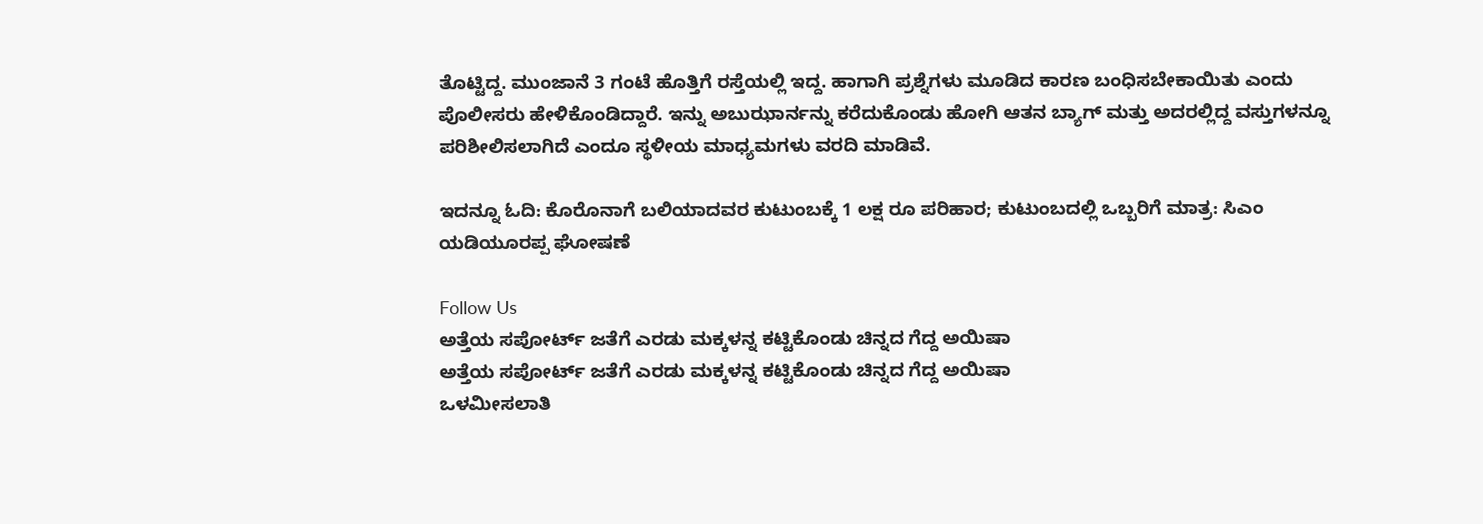ತೊಟ್ಟಿದ್ದ. ಮುಂಜಾನೆ 3 ಗಂಟೆ ಹೊತ್ತಿಗೆ ರಸ್ತೆಯಲ್ಲಿ ಇದ್ದ. ಹಾಗಾಗಿ ಪ್ರಶ್ನೆಗಳು ಮೂಡಿದ ಕಾರಣ ಬಂಧಿಸಬೇಕಾಯಿತು ಎಂದು ಪೊಲೀಸರು ಹೇಳಿಕೊಂಡಿದ್ದಾರೆ. ಇನ್ನು ಅಬುಝಾರ್ನನ್ನು ಕರೆದುಕೊಂಡು ಹೋಗಿ ಆತನ ಬ್ಯಾಗ್ ಮತ್ತು ಅದರಲ್ಲಿದ್ದ ವಸ್ತುಗಳನ್ನೂ ಪರಿಶೀಲಿಸಲಾಗಿದೆ ಎಂದೂ ಸ್ಥಳೀಯ ಮಾಧ್ಯಮಗಳು ವರದಿ ಮಾಡಿವೆ.

ಇದನ್ನೂ ಓದಿ: ಕೊರೊನಾಗೆ ಬಲಿಯಾದವರ ಕುಟುಂಬಕ್ಕೆ 1 ಲಕ್ಷ ರೂ ಪರಿಹಾರ; ಕುಟುಂಬದಲ್ಲಿ ಒಬ್ಬರಿಗೆ ಮಾತ್ರ: ಸಿಎಂ ಯಡಿಯೂರಪ್ಪ ಘೋಷಣೆ

Follow Us
ಅತ್ತೆಯ ಸಪೋರ್ಟ್ ಜತೆಗೆ ಎರಡು ಮಕ್ಕಳನ್ನ ಕಟ್ಟಿಕೊಂಡು ಚಿನ್ನದ ಗೆದ್ದ ಅಯಿಷಾ
ಅತ್ತೆಯ ಸಪೋರ್ಟ್ ಜತೆಗೆ ಎರಡು ಮಕ್ಕಳನ್ನ ಕಟ್ಟಿಕೊಂಡು ಚಿನ್ನದ ಗೆದ್ದ ಅಯಿಷಾ
ಒಳಮೀಸಲಾತಿ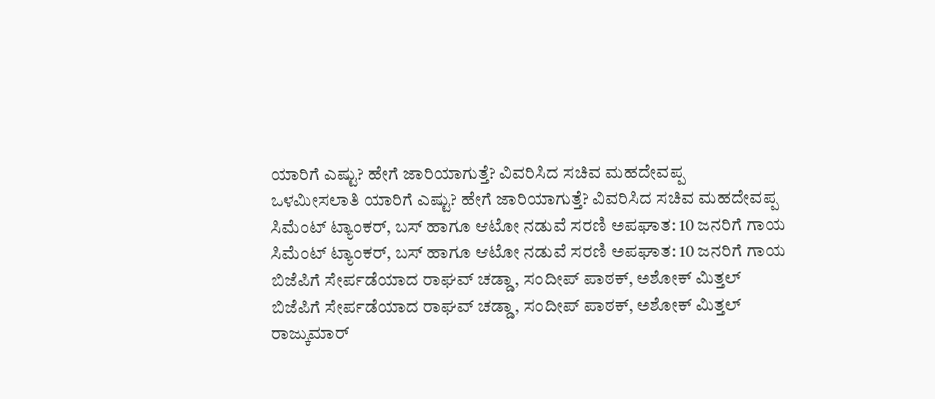ಯಾರಿಗೆ ಎಷ್ಟು? ಹೇಗೆ ಜಾರಿಯಾಗುತ್ತೆ? ವಿವರಿಸಿದ ಸಚಿವ ಮಹದೇವಪ್ಪ
ಒಳಮೀಸಲಾತಿ ಯಾರಿಗೆ ಎಷ್ಟು? ಹೇಗೆ ಜಾರಿಯಾಗುತ್ತೆ? ವಿವರಿಸಿದ ಸಚಿವ ಮಹದೇವಪ್ಪ
ಸಿಮೆಂಟ್ ಟ್ಯಾಂಕರ್, ಬಸ್ ಹಾಗೂ ಆಟೋ ನಡುವೆ ಸರಣಿ ಅಪಘಾತ: 10 ಜನರಿಗೆ ಗಾಯ
ಸಿಮೆಂಟ್ ಟ್ಯಾಂಕರ್, ಬಸ್ ಹಾಗೂ ಆಟೋ ನಡುವೆ ಸರಣಿ ಅಪಘಾತ: 10 ಜನರಿಗೆ ಗಾಯ
ಬಿಜೆಪಿಗೆ ಸೇರ್ಪಡೆಯಾದ ರಾಘವ್ ಚಡ್ಡಾ, ಸಂದೀಪ್ ಪಾಠಕ್, ಅಶೋಕ್ ಮಿತ್ತಲ್
ಬಿಜೆಪಿಗೆ ಸೇರ್ಪಡೆಯಾದ ರಾಘವ್ ಚಡ್ಡಾ, ಸಂದೀಪ್ ಪಾಠಕ್, ಅಶೋಕ್ ಮಿತ್ತಲ್
ರಾಜ್ಕುಮಾರ್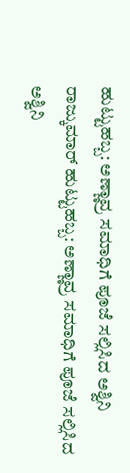ಹುಟ್ಟುಹಬ್ಬ: ಅಣ್ಣಾವ್ರ ಸಮಾಧಿಗೆ ಪೂಜೆ ಸಲ್ಲಿಸಿದ ಅಶ್ವಿನಿ
ರಾಜ್ಕುಮಾರ್ ಹುಟ್ಟುಹಬ್ಬ: ಅಣ್ಣಾವ್ರ ಸಮಾಧಿಗೆ ಪೂಜೆ ಸಲ್ಲಿಸಿದ ಅಶ್ವಿನಿ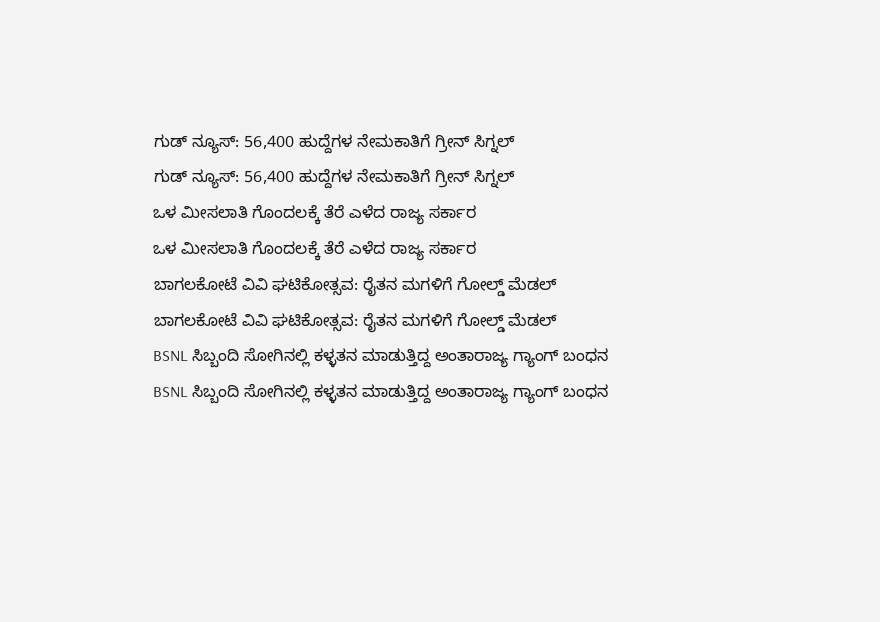ಗುಡ್ ನ್ಯೂಸ್: 56,400 ಹುದ್ದೆಗಳ ನೇಮಕಾತಿಗೆ ಗ್ರೀನ್ ಸಿಗ್ನಲ್
ಗುಡ್ ನ್ಯೂಸ್: 56,400 ಹುದ್ದೆಗಳ ನೇಮಕಾತಿಗೆ ಗ್ರೀನ್ ಸಿಗ್ನಲ್
ಒಳ ಮೀಸಲಾತಿ ಗೊಂದಲಕ್ಕೆ ತೆರೆ ಎಳೆದ ರಾಜ್ಯ ಸರ್ಕಾರ
ಒಳ ಮೀಸಲಾತಿ ಗೊಂದಲಕ್ಕೆ ತೆರೆ ಎಳೆದ ರಾಜ್ಯ ಸರ್ಕಾರ
ಬಾಗಲಕೋಟೆ ವಿವಿ ಘಟಿಕೋತ್ಸವ: ರೈತನ ಮಗಳಿಗೆ ಗೋಲ್ಡ್ ಮೆಡಲ್
ಬಾಗಲಕೋಟೆ ವಿವಿ ಘಟಿಕೋತ್ಸವ: ರೈತನ ಮಗಳಿಗೆ ಗೋಲ್ಡ್ ಮೆಡಲ್
BSNL ಸಿಬ್ಬಂದಿ ಸೋಗಿನಲ್ಲಿ ಕಳ್ಳತನ ಮಾಡುತ್ತಿದ್ದ ಅಂತಾರಾಜ್ಯ ಗ್ಯಾಂಗ್ ಬಂಧನ
BSNL ಸಿಬ್ಬಂದಿ ಸೋಗಿನಲ್ಲಿ ಕಳ್ಳತನ ಮಾಡುತ್ತಿದ್ದ ಅಂತಾರಾಜ್ಯ ಗ್ಯಾಂಗ್ ಬಂಧನ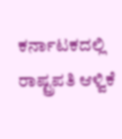ಕರ್ನಾಟಕದಲ್ಲಿ ರಾಷ್ಟ್ರಪತಿ ಆಳ್ವಿಕೆ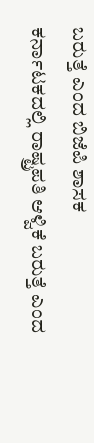ಬರುತ್ತೆ ಎಂದ ಬಿಜೆಪಿ ಶಾಸಕ
ಕರ್ನಾಟಕದಲ್ಲಿ ರಾಷ್ಟ್ರಪತಿ ಆಳ್ವಿಕೆ ಬರುತ್ತೆ ಎಂದ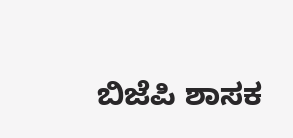ಬಿಜೆಪಿ ಶಾಸಕ